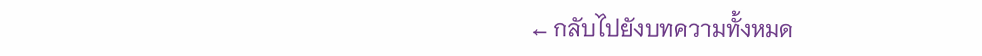← กลับไปยังบทความทั้งหมด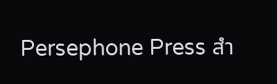Persephone Press สำ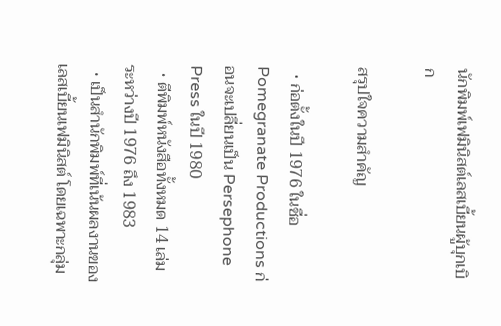นักพิมพ์เฟมินิสต์เลสเบี้ยนผู้บุกเบิก

สรุปใจความสำคัญ

  • ก่อตั้งในปี 1976 ในชื่อ Pomegranate Productions ก่อนจะเปลี่ยนเป็น Persephone Press ในปี 1980
  • ตีพิมพ์หนังสือทั้งหมด 14 เล่ม ระหว่างปี 1976 ถึง 1983
  • เป็นสำนักพิมพ์ที่เน้นผลงานของเลสเบี้ยนเฟมินิสต์ โดยเฉพาะกลุ่ม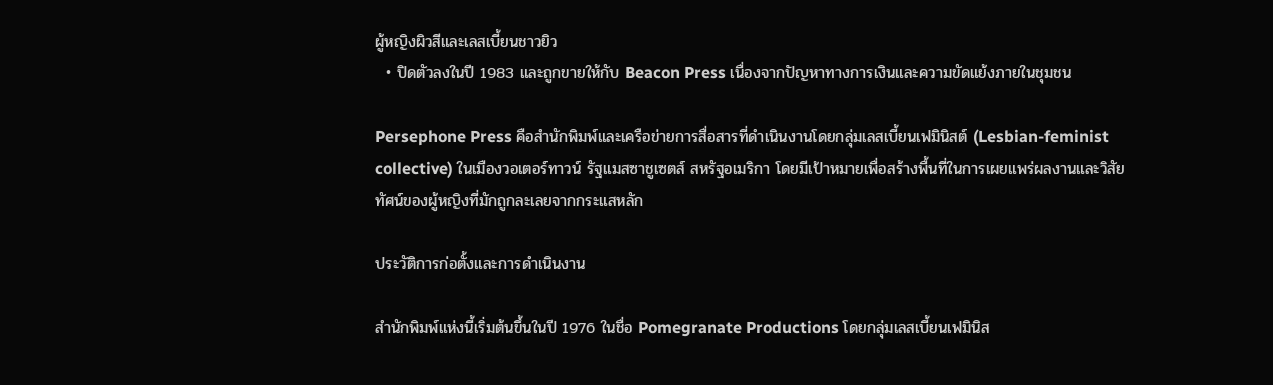ผู้หญิงผิวสีและเลสเบี้ยนชาวยิว
  • ปิดตัวลงในปี 1983 และถูกขายให้กับ Beacon Press เนื่องจากปัญหาทางการเงินและความขัดแย้งภายในชุมชน

Persephone Press คือสำนักพิมพ์และเครือข่ายการสื่อสารที่ดำเนินงานโดยกลุ่มเลสเบี้ยนเฟมินิสต์ (Lesbian-feminist collective) ในเมืองวอเตอร์ทาวน์ รัฐแมสซาชูเซตส์ สหรัฐอเมริกา โดยมีเป้าหมายเพื่อสร้างพื้นที่ในการเผยแพร่ผลงานและวิสัยทัศน์ของผู้หญิงที่มักถูกละเลยจากกระแสหลัก

ประวัติการก่อตั้งและการดำเนินงาน

สำนักพิมพ์แห่งนี้เริ่มต้นขึ้นในปี 1976 ในชื่อ Pomegranate Productions โดยกลุ่มเลสเบี้ยนเฟมินิส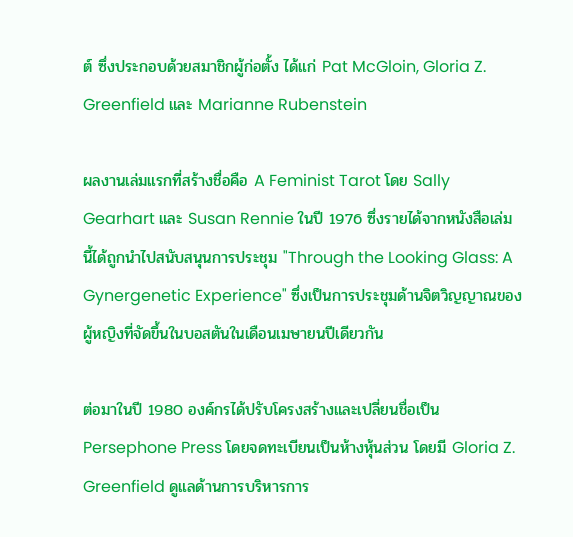ต์ ซึ่งประกอบด้วยสมาชิกผู้ก่อตั้ง ได้แก่ Pat McGloin, Gloria Z. Greenfield และ Marianne Rubenstein

ผลงานเล่มแรกที่สร้างชื่อคือ A Feminist Tarot โดย Sally Gearhart และ Susan Rennie ในปี 1976 ซึ่งรายได้จากหนังสือเล่มนี้ได้ถูกนำไปสนับสนุนการประชุม "Through the Looking Glass: A Gynergenetic Experience" ซึ่งเป็นการประชุมด้านจิตวิญญาณของผู้หญิงที่จัดขึ้นในบอสตันในเดือนเมษายนปีเดียวกัน

ต่อมาในปี 1980 องค์กรได้ปรับโครงสร้างและเปลี่ยนชื่อเป็น Persephone Press โดยจดทะเบียนเป็นห้างหุ้นส่วน โดยมี Gloria Z. Greenfield ดูแลด้านการบริหารการ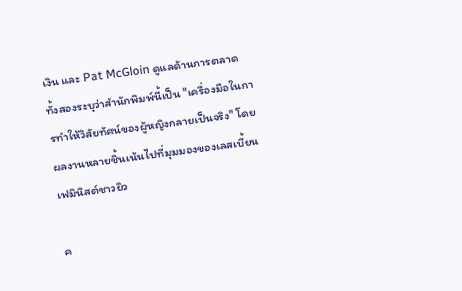เงิน และ Pat McGloin ดูแลด้านการตลาด ทั้งสองระบุว่าสำนักพิมพ์นี้เป็น "เครื่องมือในการทำให้วิสัยทัศน์ของผู้หญิงกลายเป็นจริง" โดยผลงานหลายชิ้นเน้นไปที่มุมมองของเลสเบี้ยนเฟมินิสต์ชาวยิว

ค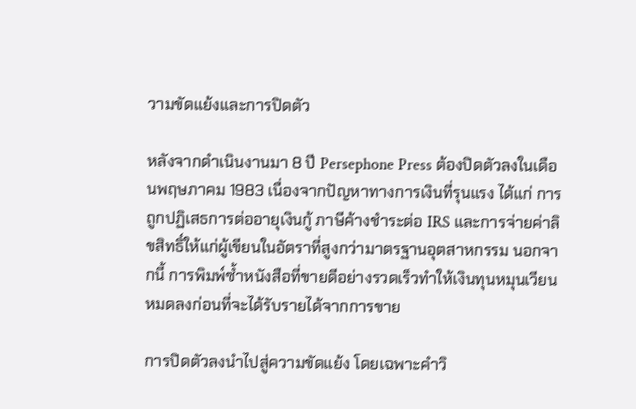วามขัดแย้งและการปิดตัว

หลังจากดำเนินงานมา 8 ปี Persephone Press ต้องปิดตัวลงในเดือนพฤษภาคม 1983 เนื่องจากปัญหาทางการเงินที่รุนแรง ได้แก่ การถูกปฏิเสธการต่ออายุเงินกู้ ภาษีค้างชำระต่อ IRS และการจ่ายค่าลิขสิทธิ์ให้แก่ผู้เขียนในอัตราที่สูงกว่ามาตรฐานอุตสาหกรรม นอกจากนี้ การพิมพ์ซ้ำหนังสือที่ขายดีอย่างรวดเร็วทำให้เงินทุนหมุนเวียนหมดลงก่อนที่จะได้รับรายได้จากการขาย

การปิดตัวลงนำไปสู่ความขัดแย้ง โดยเฉพาะคำวิ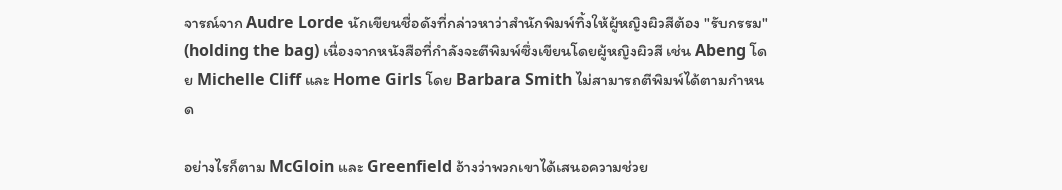จารณ์จาก Audre Lorde นักเขียนชื่อดังที่กล่าวหาว่าสำนักพิมพ์ทิ้งให้ผู้หญิงผิวสีต้อง "รับกรรม" (holding the bag) เนื่องจากหนังสือที่กำลังจะตีพิมพ์ซึ่งเขียนโดยผู้หญิงผิวสี เช่น Abeng โดย Michelle Cliff และ Home Girls โดย Barbara Smith ไม่สามารถตีพิมพ์ได้ตามกำหนด

อย่างไรก็ตาม McGloin และ Greenfield อ้างว่าพวกเขาได้เสนอความช่วย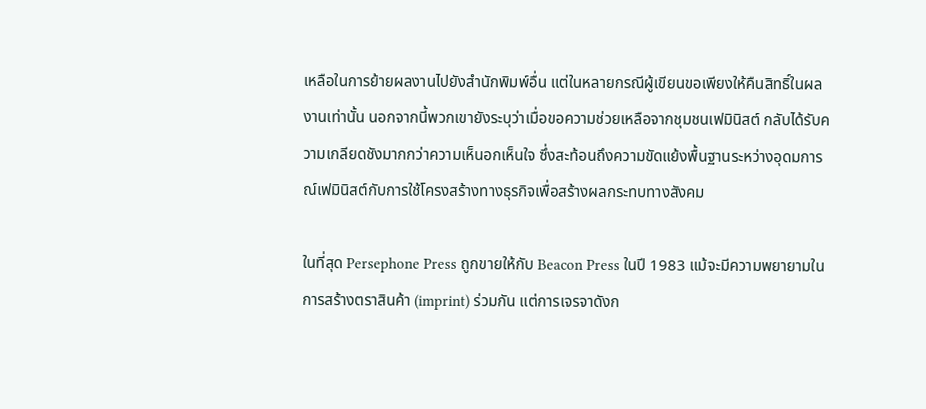เหลือในการย้ายผลงานไปยังสำนักพิมพ์อื่น แต่ในหลายกรณีผู้เขียนขอเพียงให้คืนสิทธิ์ในผลงานเท่านั้น นอกจากนี้พวกเขายังระบุว่าเมื่อขอความช่วยเหลือจากชุมชนเฟมินิสต์ กลับได้รับความเกลียดชังมากกว่าความเห็นอกเห็นใจ ซึ่งสะท้อนถึงความขัดแย้งพื้นฐานระหว่างอุดมการณ์เฟมินิสต์กับการใช้โครงสร้างทางธุรกิจเพื่อสร้างผลกระทบทางสังคม

ในที่สุด Persephone Press ถูกขายให้กับ Beacon Press ในปี 1983 แม้จะมีความพยายามในการสร้างตราสินค้า (imprint) ร่วมกัน แต่การเจรจาดังก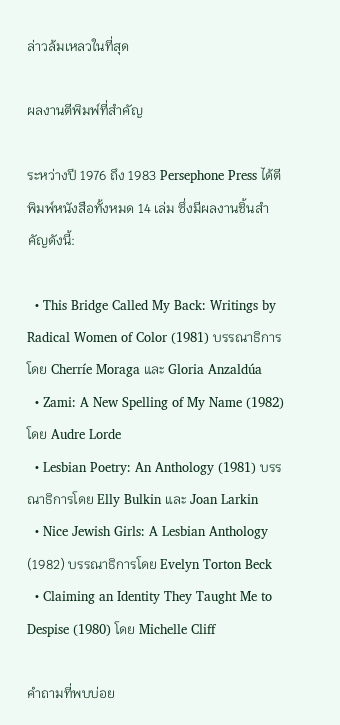ล่าวล้มเหลวในที่สุด

ผลงานตีพิมพ์ที่สำคัญ

ระหว่างปี 1976 ถึง 1983 Persephone Press ได้ตีพิมพ์หนังสือทั้งหมด 14 เล่ม ซึ่งมีผลงานชิ้นสำคัญดังนี้:

  • This Bridge Called My Back: Writings by Radical Women of Color (1981) บรรณาธิการโดย Cherríe Moraga และ Gloria Anzaldúa
  • Zami: A New Spelling of My Name (1982) โดย Audre Lorde
  • Lesbian Poetry: An Anthology (1981) บรรณาธิการโดย Elly Bulkin และ Joan Larkin
  • Nice Jewish Girls: A Lesbian Anthology (1982) บรรณาธิการโดย Evelyn Torton Beck
  • Claiming an Identity They Taught Me to Despise (1980) โดย Michelle Cliff

คำถามที่พบบ่อย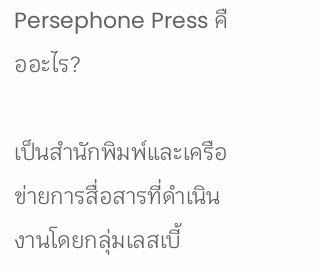Persephone Press คืออะไร?

เป็นสำนักพิมพ์และเครือข่ายการสื่อสารที่ดำเนินงานโดยกลุ่มเลสเบี้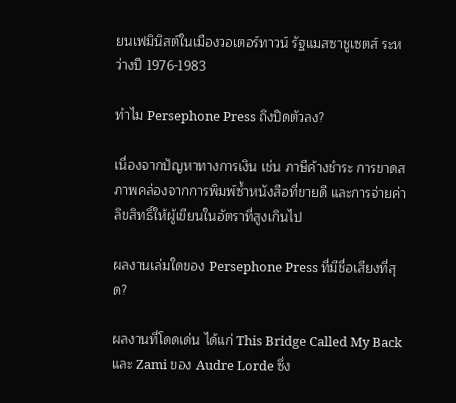ยนเฟมินิสต์ในเมืองวอเตอร์ทาวน์ รัฐแมสซาชูเซตส์ ระหว่างปี 1976-1983

ทำไม Persephone Press ถึงปิดตัวลง?

เนื่องจากปัญหาทางการเงิน เช่น ภาษีค้างชำระ การขาดสภาพคล่องจากการพิมพ์ซ้ำหนังสือที่ขายดี และการจ่ายค่าลิขสิทธิ์ให้ผู้เขียนในอัตราที่สูงเกินไป

ผลงานเล่มใดของ Persephone Press ที่มีชื่อเสียงที่สุด?

ผลงานที่โดดเด่น ได้แก่ This Bridge Called My Back และ Zami ของ Audre Lorde ซึ่ง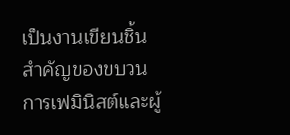เป็นงานเขียนชิ้นสำคัญของขบวนการเฟมินิสต์และผู้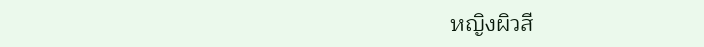หญิงผิวสี